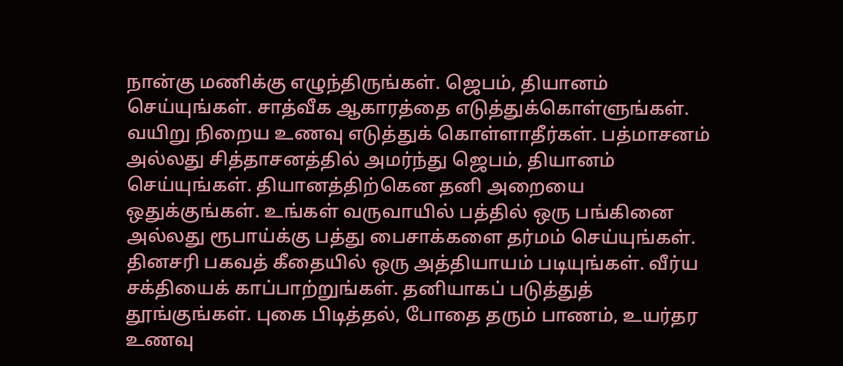நான்கு மணிக்கு எழுந்திருங்கள். ஜெபம், தியானம் செய்யுங்கள். சாத்வீக ஆகாரத்தை எடுத்துக்கொள்ளுங்கள். வயிறு நிறைய உணவு எடுத்துக் கொள்ளாதீர்கள். பத்மாசனம் அல்லது சித்தாசனத்தில் அமர்ந்து ஜெபம், தியானம் செய்யுங்கள். தியானத்திற்கென தனி அறையை ஒதுக்குங்கள். உங்கள் வருவாயில் பத்தில் ஒரு பங்கினை அல்லது ரூபாய்க்கு பத்து பைசாக்களை தர்மம் செய்யுங்கள். தினசரி பகவத் கீதையில் ஒரு அத்தியாயம் படியுங்கள். வீர்ய சக்தியைக் காப்பாற்றுங்கள். தனியாகப் படுத்துத் தூங்குங்கள். புகை பிடித்தல், போதை தரும் பாணம், உயர்தர உணவு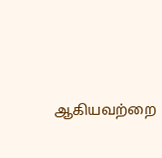ஆகியவற்றை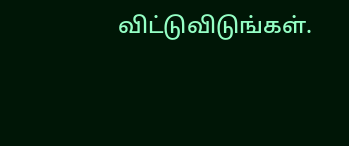விட்டுவிடுங்கள்.